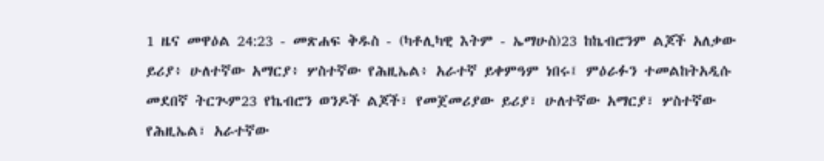1 ዜና መዋዕል 24:23 - መጽሐፍ ቅዱስ - (ካቶሊካዊ እትም - ኤማሁስ)23 ከኬብሮንም ልጆች አለቃው ይሪያ፥ ሁለተኛው አማርያ፥ ሦስተኛው የሕዚኤል፥ አራተኛ ይቀምዓም ነበሩ፤ ምዕራፉን ተመልከትአዲሱ መደበኛ ትርጒም23 የኬብሮን ወንዶች ልጆች፣ የመጀመሪያው ይሪያ፣ ሁለተኛው አማርያ፣ ሦስተኛው የሕዚኤል፣ አራተኛው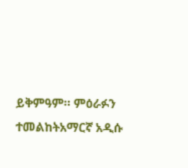ይቅምዓም። ምዕራፉን ተመልከትአማርኛ አዲሱ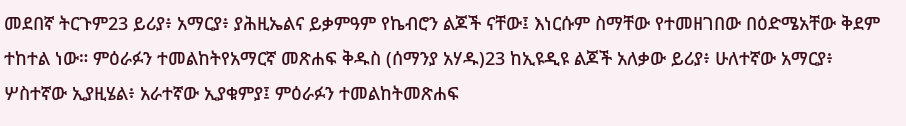መደበኛ ትርጉም23 ይሪያ፥ አማርያ፥ ያሕዚኤልና ይቃምዓም የኬብሮን ልጆች ናቸው፤ እነርሱም ስማቸው የተመዘገበው በዕድሜአቸው ቅደም ተከተል ነው። ምዕራፉን ተመልከትየአማርኛ መጽሐፍ ቅዱስ (ሰማንያ አሃዱ)23 ከኢዩዲዩ ልጆች አለቃው ይሪያ፥ ሁለተኛው አማርያ፥ ሦስተኛው ኢያዚሄል፥ አራተኛው ኢያቁምያ፤ ምዕራፉን ተመልከትመጽሐፍ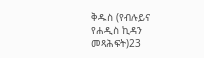ቅዱስ (የብሉይና የሐዲስ ኪዳን መጻሕፍት)23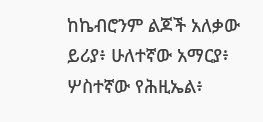ከኬብሮንም ልጆች አለቃው ይሪያ፥ ሁለተኛው አማርያ፥ ሦስተኛው የሕዚኤል፥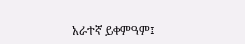አራተኛ ይቀምዓም፤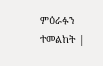ምዕራፉን ተመልከት |